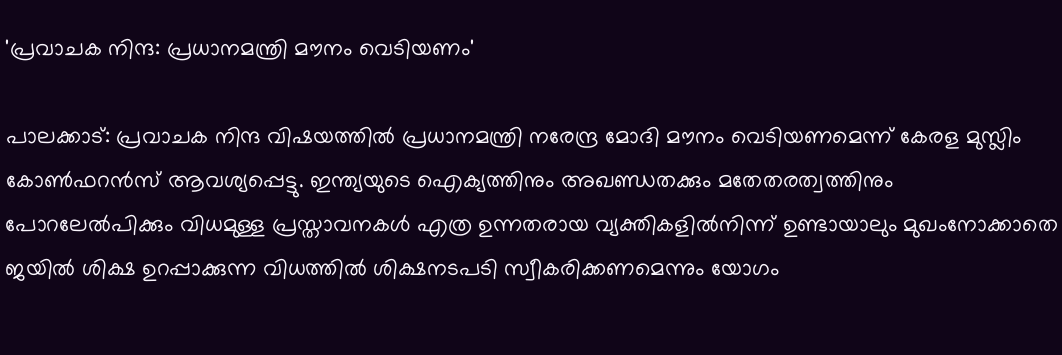'പ്രവാചക നിന്ദ: പ്രധാനമന്ത്രി മൗനം വെടിയണം'

പാലക്കാട്: പ്രവാചക നിന്ദ വിഷയത്തിൽ പ്രധാനമന്ത്രി നരേന്ദ്ര മോദി മൗനം വെടിയണമെന്ന് കേരള മുസ്ലിം കോൺഫറൻസ് ആവശ്യപ്പെട്ടു. ഇന്ത്യയുടെ ഐക്യത്തിനും അഖണ്ഡതക്കും മതേതരത്വത്തിനും പോറലേൽപിക്കും വിധമുള്ള പ്രസ്താവനകൾ എത്ര ഉന്നതരായ വ്യക്തികളിൽനിന്ന് ഉണ്ടായാലും മുഖംനോക്കാതെ ജയിൽ ശിക്ഷ ഉറപ്പാക്കുന്ന വിധത്തിൽ ശിക്ഷനടപടി സ്വീകരിക്കണമെന്നും യോഗം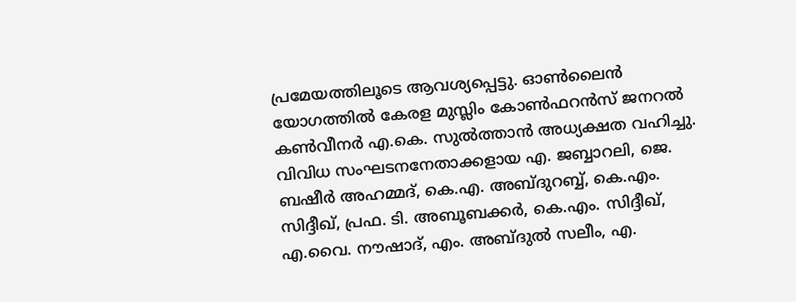പ്രമേയത്തിലൂടെ ആവശ്യപ്പെട്ടു. ഓൺലൈൻ യോഗത്തിൽ കേരള മുസ്ലിം കോൺഫറൻസ് ജനറൽ കൺവീനർ എ.കെ. സുൽത്താൻ അധ്യക്ഷത വഹിച്ചു. വിവിധ സംഘടനനേതാക്കളായ എ. ജബ്ബാറലി, ജെ. ബഷീർ അഹമ്മദ്, കെ.എ. അബ്ദുറബ്ബ്, കെ.എം. സിദ്ദീഖ്, പ്രഫ. ടി. അബൂബക്കർ, കെ.എം. സിദ്ദീഖ്, എ.വൈ. നൗഷാദ്, എം. അബ്ദുൽ സലീം, എ.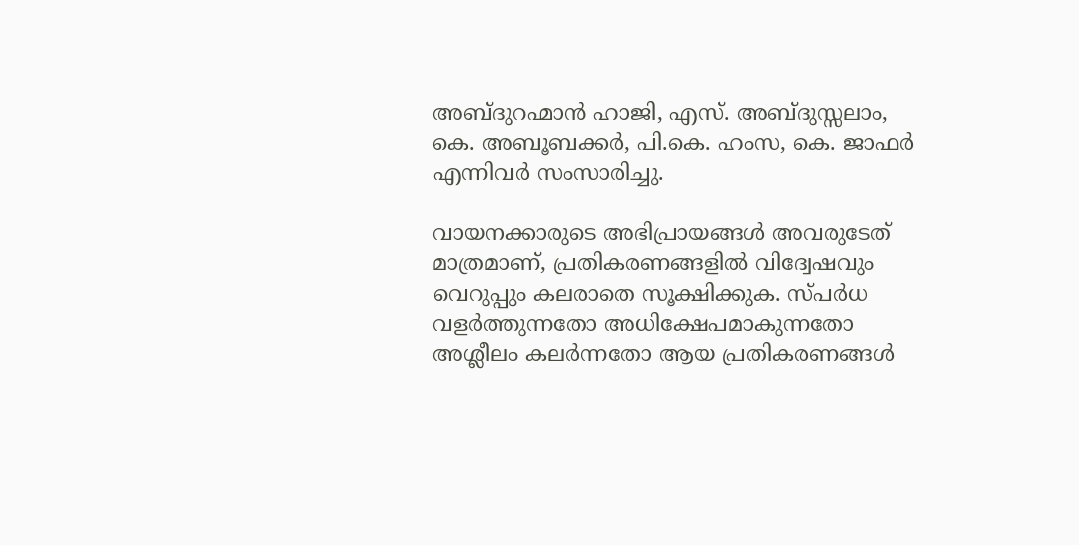അബ്ദുറഹ്മാൻ ഹാജി, എസ്. അബ്ദുസ്സലാം, കെ. അബൂബക്കർ, പി.കെ. ഹംസ, കെ. ജാഫർ എന്നിവർ സംസാരിച്ചു.

വായനക്കാരുടെ അഭിപ്രായങ്ങള്‍ അവരുടേത് മാത്രമാണ്, പ്രതികരണങ്ങളിൽ വിദ്വേഷവും വെറുപ്പും കലരാതെ സൂക്ഷിക്കുക. സ്പർധ വളർത്തുന്നതോ അധിക്ഷേപമാകുന്നതോ അശ്ലീലം കലർന്നതോ ആയ പ്രതികരണങ്ങൾ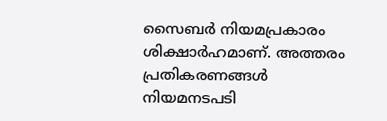സൈബർ നിയമപ്രകാരം ശിക്ഷാർഹമാണ്. അത്തരം പ്രതികരണങ്ങൾ നിയമനടപടി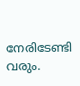നേരിടേണ്ടി വരും.